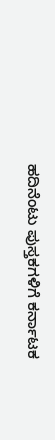ಹದಿನೆಂಟು ಪುಸ್ತಕಗಳಿಗೆ ಕರ್ನಾಟಕ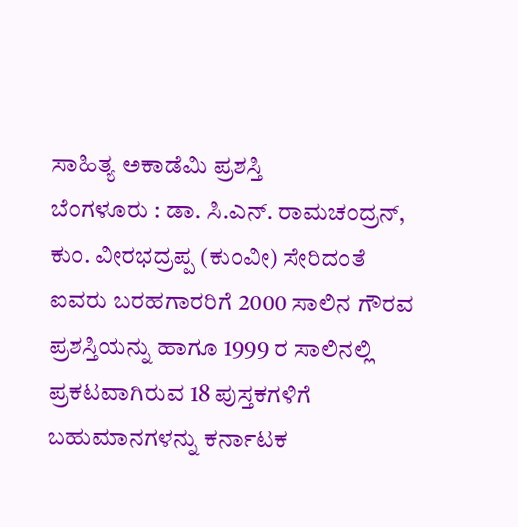ಸಾಹಿತ್ಯ ಅಕಾಡೆಮಿ ಪ್ರಶಸ್ತಿ
ಬೆಂಗಳೂರು : ಡಾ. ಸಿ.ಎನ್. ರಾಮಚಂದ್ರನ್, ಕುಂ. ವೀರಭದ್ರಪ್ಪ (ಕುಂವೀ) ಸೇರಿದಂತೆ ಐವರು ಬರಹಗಾರರಿಗೆ 2000 ಸಾಲಿನ ಗೌರವ ಪ್ರಶಸ್ತಿಯನ್ನು ಹಾಗೂ 1999 ರ ಸಾಲಿನಲ್ಲಿ ಪ್ರಕಟವಾಗಿರುವ 18 ಪುಸ್ತಕಗಳಿಗೆ ಬಹುಮಾನಗಳನ್ನು ಕರ್ನಾಟಕ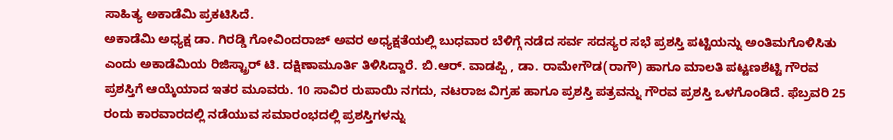ಸಾಹಿತ್ಯ ಅಕಾಡೆಮಿ ಪ್ರಕಟಿಸಿದೆ.
ಅಕಾಡೆಮಿ ಅಧ್ಯಕ್ಷ ಡಾ. ಗಿರಡ್ಡಿ ಗೋವಿಂದರಾಜ್ ಅವರ ಅಧ್ಯಕ್ಷತೆಯಲ್ಲಿ ಬುಧವಾರ ಬೆಳಿಗ್ಗೆ ನಡೆದ ಸರ್ವ ಸದಸ್ಯರ ಸಭೆ ಪ್ರಶಸ್ತಿ ಪಟ್ಟಿಯನ್ನು ಅಂತಿಮಗೊಳಿಸಿತು ಎಂದು ಅಕಾಡೆಮಿಯ ರಿಜಿಸ್ಟ್ರಾರ್ ಟಿ. ದಕ್ಷಿಣಾಮೂರ್ತಿ ತಿಳಿಸಿದ್ದಾರೆ. ಬಿ.ಆರ್. ವಾಡಪ್ಪಿ , ಡಾ. ರಾಮೇಗೌಡ(ರಾಗೌ) ಹಾಗೂ ಮಾಲತಿ ಪಟ್ಟಣಶೆಟ್ಟಿ ಗೌರವ ಪ್ರಶಸ್ತಿಗೆ ಆಯ್ಕೆಯಾದ ಇತರ ಮೂವರು. 10 ಸಾವಿರ ರುಪಾಯಿ ನಗದು, ನಟರಾಜ ವಿಗ್ರಹ ಹಾಗೂ ಪ್ರಶಸ್ತಿ ಪತ್ರವನ್ನು ಗೌರವ ಪ್ರಶಸ್ತಿ ಒಳಗೊಂಡಿದೆ. ಫೆಬ್ರವರಿ 25 ರಂದು ಕಾರವಾರದಲ್ಲಿ ನಡೆಯುವ ಸಮಾರಂಭದಲ್ಲಿ ಪ್ರಶಸ್ತಿಗಳನ್ನು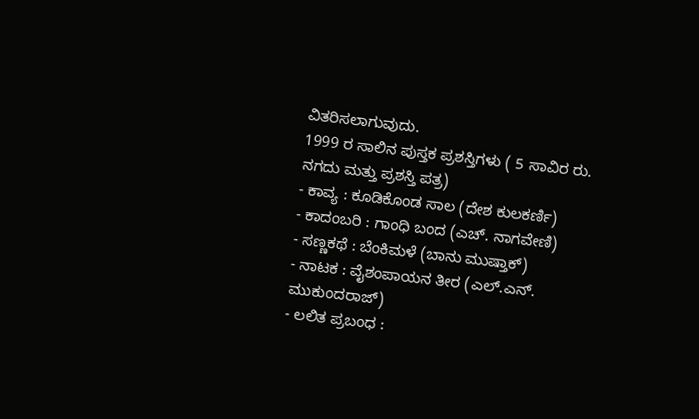ವಿತರಿಸಲಾಗುವುದು.
1999 ರ ಸಾಲಿನ ಪುಸ್ತಕ ಪ್ರಶಸ್ತಿಗಳು ( 5 ಸಾವಿರ ರು. ನಗದು ಮತ್ತು ಪ್ರಶಸ್ತಿ ಪತ್ರ)
- ಕಾವ್ಯ : ಕೂಡಿಕೊಂಡ ಸಾಲ (ದೇಶ ಕುಲಕರ್ಣಿ)
- ಕಾದಂಬರಿ : ಗಾಂಧಿ ಬಂದ (ಎಚ್. ನಾಗವೇಣಿ)
- ಸಣ್ಣಕಥೆ : ಬೆಂಕಿಮಳೆ (ಬಾನು ಮುಷ್ತಾಕ್)
- ನಾಟಕ : ವೈಶಂಪಾಯನ ತೀರ (ಎಲ್.ಎನ್. ಮುಕುಂದರಾಜ್)
- ಲಲಿತ ಪ್ರಬಂಧ :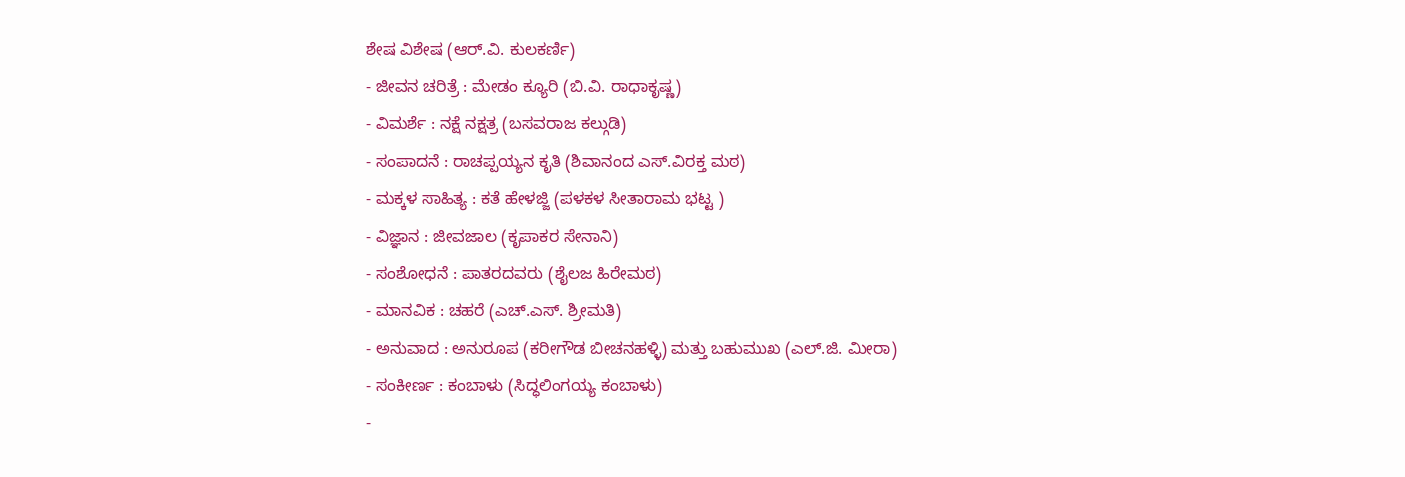ಶೇಷ ವಿಶೇಷ (ಆರ್.ವಿ. ಕುಲಕರ್ಣಿ)
- ಜೀವನ ಚರಿತ್ರೆ : ಮೇಡಂ ಕ್ಯೂರಿ (ಬಿ.ವಿ. ರಾಧಾಕೃಷ್ಣ)
- ವಿಮರ್ಶೆ : ನಕ್ಷೆ ನಕ್ಷತ್ರ (ಬಸವರಾಜ ಕಲ್ಗುಡಿ)
- ಸಂಪಾದನೆ : ರಾಚಪ್ಪಯ್ಯನ ಕೃತಿ (ಶಿವಾನಂದ ಎಸ್.ವಿರಕ್ತ ಮಠ)
- ಮಕ್ಕಳ ಸಾಹಿತ್ಯ : ಕತೆ ಹೇಳಜ್ಜಿ (ಪಳಕಳ ಸೀತಾರಾಮ ಭಟ್ಟ )
- ವಿಜ್ಞಾನ : ಜೀವಜಾಲ (ಕೃಪಾಕರ ಸೇನಾನಿ)
- ಸಂಶೋಧನೆ : ಪಾತರದವರು (ಶೈಲಜ ಹಿರೇಮಠ)
- ಮಾನವಿಕ : ಚಹರೆ (ಎಚ್.ಎಸ್. ಶ್ರೀಮತಿ)
- ಅನುವಾದ : ಅನುರೂಪ (ಕರೀಗೌಡ ಬೀಚನಹಳ್ಳಿ) ಮತ್ತು ಬಹುಮುಖ (ಎಲ್.ಜಿ. ಮೀರಾ)
- ಸಂಕೀರ್ಣ : ಕಂಬಾಳು (ಸಿದ್ಧಲಿಂಗಯ್ಯ ಕಂಬಾಳು)
-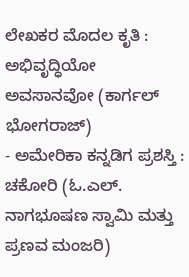ಲೇಖಕರ ಮೊದಲ ಕೃತಿ : ಅಭಿವೃದ್ಧಿಯೋ ಅವಸಾನವೋ (ಕಾರ್ಗಲ್ ಭೋಗರಾಜ್)
- ಅಮೇರಿಕಾ ಕನ್ನಡಿಗ ಪ್ರಶಸ್ತಿ : ಚಕೋರಿ (ಓ.ಎಲ್. ನಾಗಭೂಷಣ ಸ್ವಾಮಿ ಮತ್ತು ಪ್ರಣವ ಮಂಜರಿ)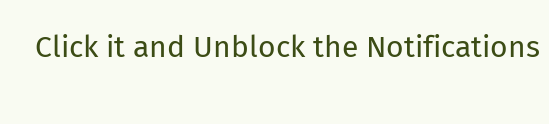Click it and Unblock the Notifications